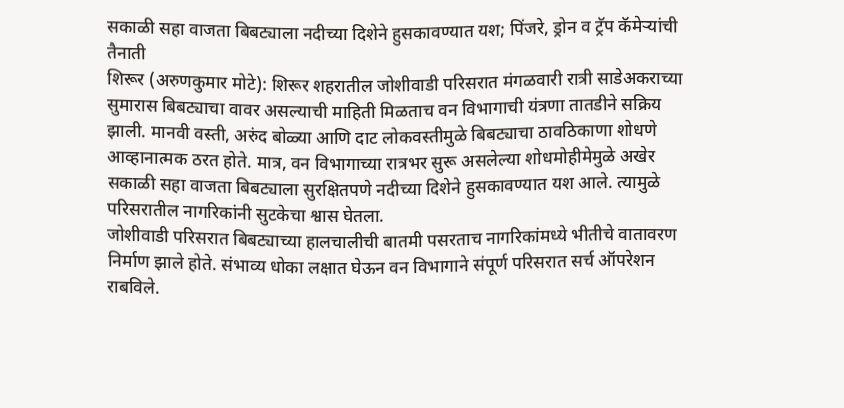सकाळी सहा वाजता बिबट्याला नदीच्या दिशेने हुसकावण्यात यश; पिंजरे, ड्रोन व ट्रॅप कॅमेऱ्यांची तैनाती
शिरूर (अरुणकुमार मोटे): शिरूर शहरातील जोशीवाडी परिसरात मंगळवारी रात्री साडेअकराच्या सुमारास बिबट्याचा वावर असल्याची माहिती मिळताच वन विभागाची यंत्रणा तातडीने सक्रिय झाली. मानवी वस्ती, अरुंद बोळ्या आणि दाट लोकवस्तीमुळे बिबट्याचा ठावठिकाणा शोधणे आव्हानात्मक ठरत होते. मात्र, वन विभागाच्या रात्रभर सुरू असलेल्या शोधमोहीमेमुळे अखेर सकाळी सहा वाजता बिबट्याला सुरक्षितपणे नदीच्या दिशेने हुसकावण्यात यश आले. त्यामुळे परिसरातील नागरिकांनी सुटकेचा श्वास घेतला.
जोशीवाडी परिसरात बिबट्याच्या हालचालीची बातमी पसरताच नागरिकांमध्ये भीतीचे वातावरण निर्माण झाले होते. संभाव्य धोका लक्षात घेऊन वन विभागाने संपूर्ण परिसरात सर्च ऑपरेशन राबविले.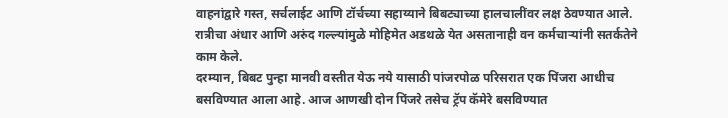वाहनांद्वारे गस्त, सर्चलाईट आणि टॉर्चच्या सहाय्याने बिबट्याच्या हालचालींवर लक्ष ठेवण्यात आले. रात्रीचा अंधार आणि अरुंद गल्ल्यांमुळे मोहिमेत अडथळे येत असतानाही वन कर्मचाऱ्यांनी सतर्कतेने काम केले.
दरम्यान, बिबट पुन्हा मानवी वस्तीत येऊ नये यासाठी पांजरपोळ परिसरात एक पिंजरा आधीच बसविण्यात आला आहे. आज आणखी दोन पिंजरे तसेच ट्रॅप कॅमेरे बसविण्यात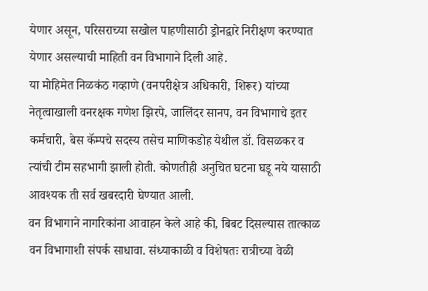येणार असून, परिसराच्या सखोल पाहणीसाठी ड्रोनद्वारे निरीक्षण करण्यात येणार असल्याची माहिती वन विभागाने दिली आहे.
या मोहिमेत निळकंठ गव्हाणे (वनपरीक्षेत्र अधिकारी, शिरूर) यांच्या नेतृत्वाखाली वनरक्षक गणेश झिरपे, जालिंदर सानप, वन विभागाचे इतर कर्मचारी, बेस कॅम्पचे सदस्य तसेच माणिकडोह येथील डॉ. विसळकर व त्यांची टीम सहभागी झाली होती. कोणतीही अनुचित घटना घडू नये यासाठी आवश्यक ती सर्व खबरदारी घेण्यात आली.
वन विभागाने नागरिकांना आवाहन केले आहे की, बिबट दिसल्यास तात्काळ वन विभागाशी संपर्क साधावा. संध्याकाळी व विशेषतः रात्रीच्या वेळी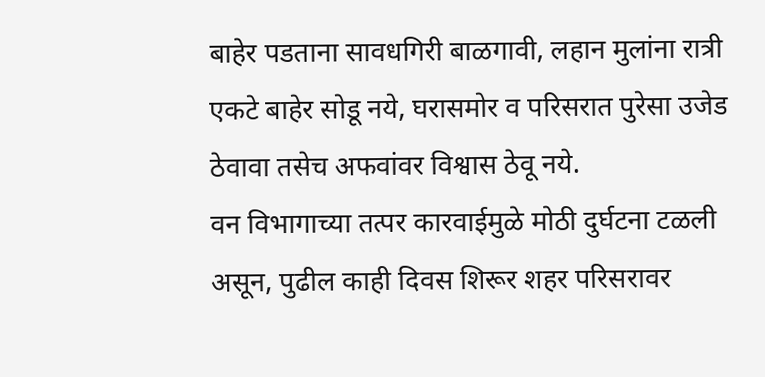बाहेर पडताना सावधगिरी बाळगावी, लहान मुलांना रात्री एकटे बाहेर सोडू नये, घरासमोर व परिसरात पुरेसा उजेड ठेवावा तसेच अफवांवर विश्वास ठेवू नये.
वन विभागाच्या तत्पर कारवाईमुळे मोठी दुर्घटना टळली असून, पुढील काही दिवस शिरूर शहर परिसरावर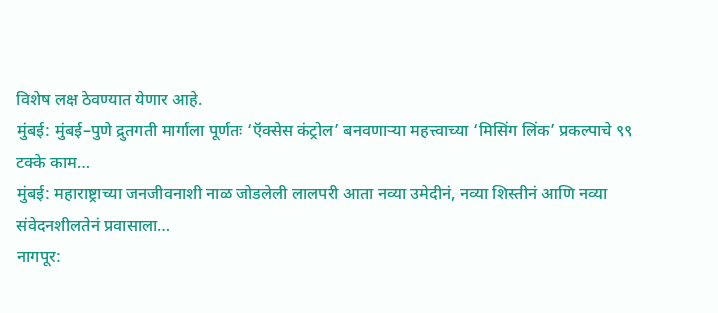विशेष लक्ष ठेवण्यात येणार आहे.
मुंबई: मुंबई–पुणे द्रुतगती मार्गाला पूर्णतः ‘ऍक्सेस कंट्रोल’ बनवणाऱ्या महत्त्वाच्या ‘मिसिंग लिंक’ प्रकल्पाचे ९९ टक्के काम…
मुंबई: महाराष्ट्राच्या जनजीवनाशी नाळ जोडलेली लालपरी आता नव्या उमेदीनं, नव्या शिस्तीनं आणि नव्या संवेदनशीलतेनं प्रवासाला…
नागपूर: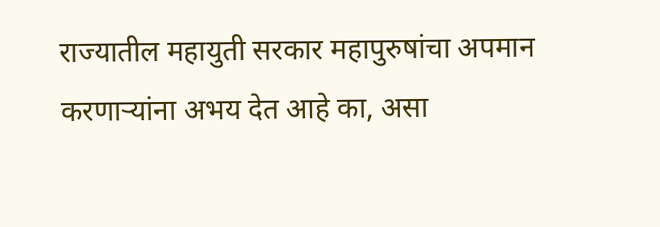राज्यातील महायुती सरकार महापुरुषांचा अपमान करणाऱ्यांना अभय देत आहे का, असा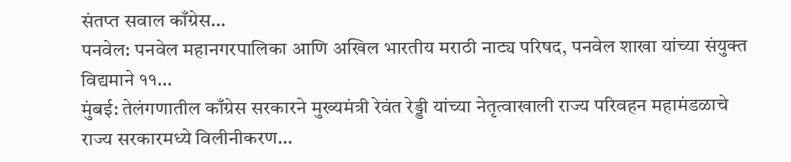संतप्त सवाल काँग्रेस…
पनवेल: पनवेल महानगरपालिका आणि अखिल भारतीय मराठी नाट्य परिषद, पनवेल शाखा यांच्या संयुक्त विद्यमाने ११…
मुंबई: तेलंगणातील काँग्रेस सरकारने मुख्यमंत्री रेवंत रेड्डी यांच्या नेतृत्वाखाली राज्य परिवहन महामंडळाचे राज्य सरकारमध्ये विलीनीकरण…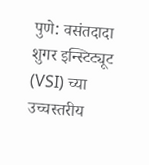पुणे: वसंतदादा शुगर इन्स्टिट्यूट (VSI) च्या उच्चस्तरीय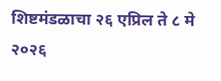शिष्टमंडळाचा २६ एप्रिल ते ८ मे २०२६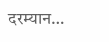दरम्यान…